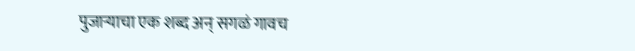पुजाऱ्याचा एक शब्द अन् सगळं गावच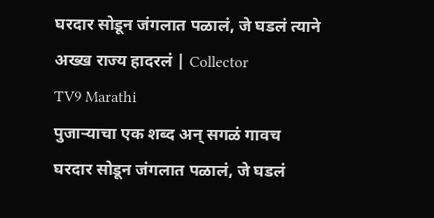घरदार सोडून जंगलात पळालं, जे घडलं त्याने अख्ख राज्य हादरलं | Collector
TV9 Marathi
पुजाऱ्याचा एक शब्द अन् सगळं गावच घरदार सोडून जंगलात पळालं, जे घडलं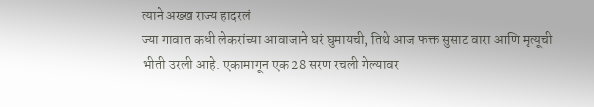त्याने अख्ख राज्य हादरलं
ज्या गावात कधी लेकरांच्या आवाजाने घरं घुमायची, तिथे आज फक्त सुसाट वारा आणि मृत्यूची भीती उरली आहे. एकामागून एक 28 सरण रचली गेल्यावर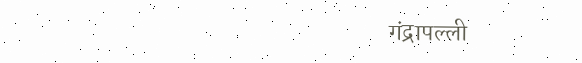गंद्रापल्ली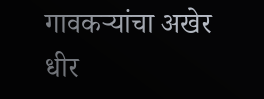गावकऱ्यांचा अखेर धीर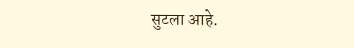सुटला आहे.